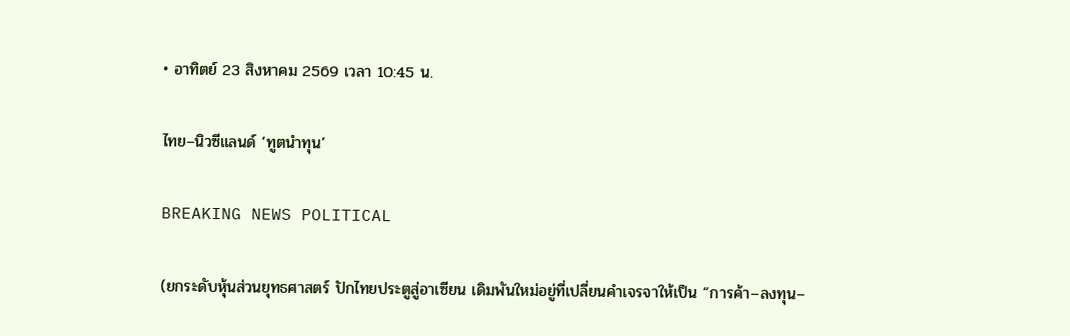• อาทิตย์ 23 สิงหาคม 2569 เวลา 10:45 น.

ไทย–นิวซีแลนด์ ‘ทูตนำทุน’

BREAKING NEWS POLITICAL

(ยกระดับหุ้นส่วนยุทธศาสตร์ ปักไทยประตูสู่อาเซียน เดิมพันใหม่อยู่ที่เปลี่ยนคำเจรจาให้เป็น “การค้า–ลงทุน–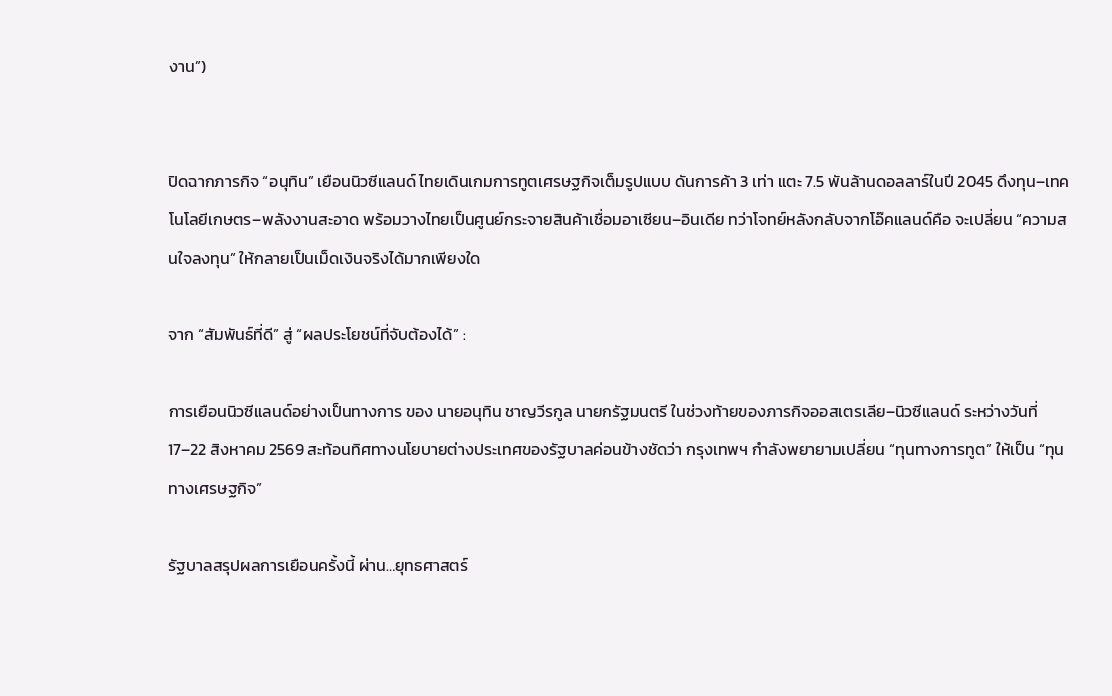งาน”)


ปิดฉากภารกิจ “อนุทิน” เยือนนิวซีแลนด์ ไทยเดินเกมการทูตเศรษฐกิจเต็มรูปแบบ ดันการค้า 3 เท่า แตะ 7.5 พันล้านดอลลาร์ในปี 2045 ดึงทุน–เทคโนโลยีเกษตร–พลังงานสะอาด พร้อมวางไทยเป็นศูนย์กระจายสินค้าเชื่อมอาเซียน–อินเดีย ทว่าโจทย์หลังกลับจากโอ๊คแลนด์คือ จะเปลี่ยน “ความสนใจลงทุน” ให้กลายเป็นเม็ดเงินจริงได้มากเพียงใด

จาก “สัมพันธ์ที่ดี” สู่ “ผลประโยชน์ที่จับต้องได้” :

การเยือนนิวซีแลนด์อย่างเป็นทางการ ของ นายอนุทิน ชาญวีรกูล นายกรัฐมนตรี ในช่วงท้ายของภารกิจออสเตรเลีย–นิวซีแลนด์ ระหว่างวันที่ 17–22 สิงหาคม 2569 สะท้อนทิศทางนโยบายต่างประเทศของรัฐบาลค่อนข้างชัดว่า กรุงเทพฯ กำลังพยายามเปลี่ยน “ทุนทางการทูต” ให้เป็น “ทุนทางเศรษฐกิจ”

รัฐบาลสรุปผลการเยือนครั้งนี้ ผ่าน…ยุทธศาสตร์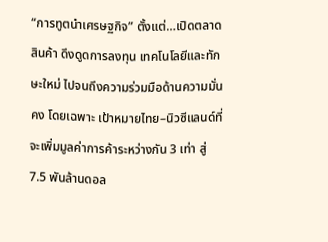“การทูตนำเศรษฐกิจ” ตั้งแต่…เปิดตลาดสินค้า ดึงดูดการลงทุน เทคโนโลยีและทักษะใหม่ ไปจนถึงความร่วมมือด้านความมั่นคง โดยเฉพาะ เป้าหมายไทย–นิวซีแลนด์ที่จะเพิ่มมูลค่าการค้าระหว่างกัน 3 เท่า สู่ 7.5 พันล้านดอล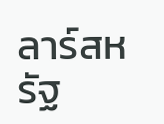ลาร์สหรัฐ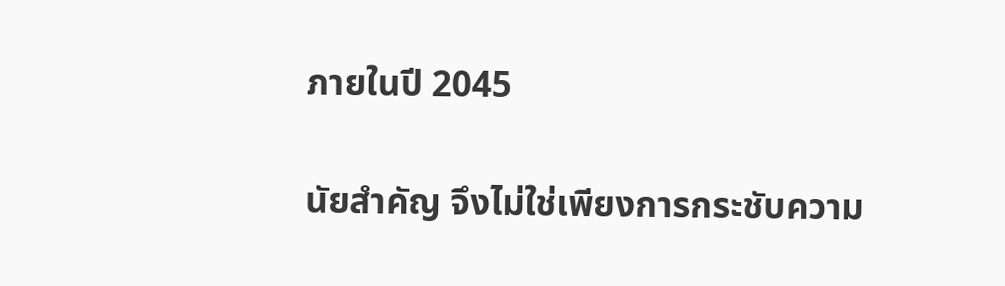ภายในปี 2045

นัยสำคัญ จึงไม่ใช่เพียงการกระชับความ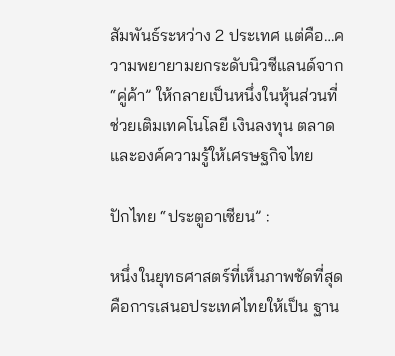สัมพันธ์ระหว่าง 2 ประเทศ แต่คือ…ความพยายามยกระดับนิวซีแลนด์จาก “คู่ค้า” ให้กลายเป็นหนึ่งในหุ้นส่วนที่ช่วยเติมเทคโนโลยี เงินลงทุน ตลาด และองค์ความรู้ให้เศรษฐกิจไทย

ปักไทย “ประตูอาเซียน” :

หนึ่งในยุทธศาสตร์ที่เห็นภาพชัดที่สุด คือการเสนอประเทศไทยให้เป็น ฐาน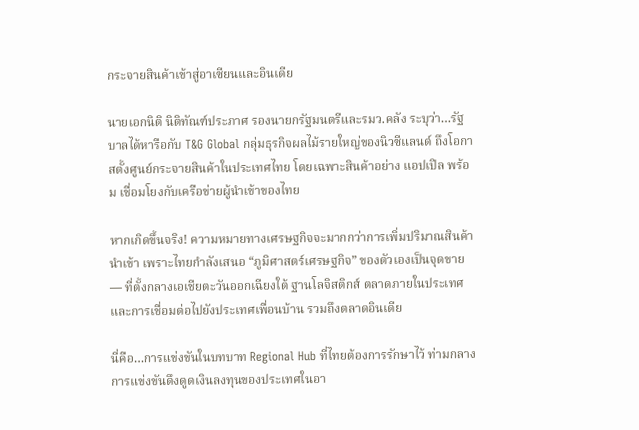กระจายสินค้าเข้าสู่อาเซียนและอินเดีย

นายเอกนิติ นิติทัณฑ์ประภาศ รองนายกรัฐมนตรีและรมว.คลัง ระบุว่า…รัฐบาลได้หารือกับ T&G Global กลุ่มธุรกิจผลไม้รายใหญ่ของนิวซีแลนด์ ถึงโอกาสตั้งศูนย์กระจายสินค้าในประเทศไทย โดยเฉพาะสินค้าอย่าง แอปเปิล พร้อม เชื่อมโยงกับเครือข่ายผู้นำเข้าของไทย

หากเกิดขึ้นจริง! ความหมายทางเศรษฐกิจจะมากกว่าการเพิ่มปริมาณสินค้านำเข้า เพราะไทยกำลังเสนอ “ภูมิศาสตร์เศรษฐกิจ” ของตัวเองเป็นจุดขาย — ที่ตั้งกลางเอเชียตะวันออกเฉียงใต้ ฐานโลจิสติกส์ ตลาดภายในประเทศ และการเชื่อมต่อไปยังประเทศเพื่อนบ้าน รวมถึงตลาดอินเดีย

นี่คือ…การแข่งขันในบทบาท Regional Hub ที่ไทยต้องการรักษาไว้ ท่ามกลางการแข่งขันดึงดูดเงินลงทุนของประเทศในอา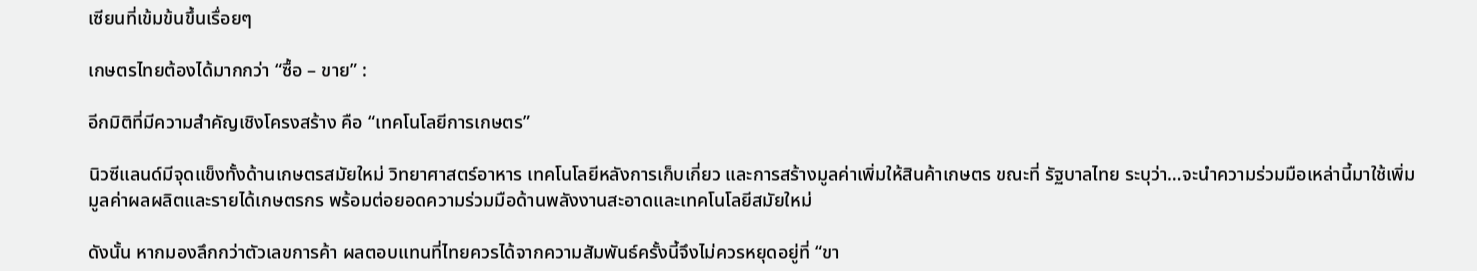เซียนที่เข้มข้นขึ้นเรื่อยๆ

เกษตรไทยต้องได้มากกว่า “ซื้อ – ขาย” :

อีกมิติที่มีความสำคัญเชิงโครงสร้าง คือ “เทคโนโลยีการเกษตร”

นิวซีแลนด์มีจุดแข็งทั้งด้านเกษตรสมัยใหม่ วิทยาศาสตร์อาหาร เทคโนโลยีหลังการเก็บเกี่ยว และการสร้างมูลค่าเพิ่มให้สินค้าเกษตร ขณะที่ รัฐบาลไทย ระบุว่า…จะนำความร่วมมือเหล่านี้มาใช้เพิ่มมูลค่าผลผลิตและรายได้เกษตรกร พร้อมต่อยอดความร่วมมือด้านพลังงานสะอาดและเทคโนโลยีสมัยใหม่

ดังนั้น หากมองลึกกว่าตัวเลขการค้า ผลตอบแทนที่ไทยควรได้จากความสัมพันธ์ครั้งนี้จึงไม่ควรหยุดอยู่ที่ “ขา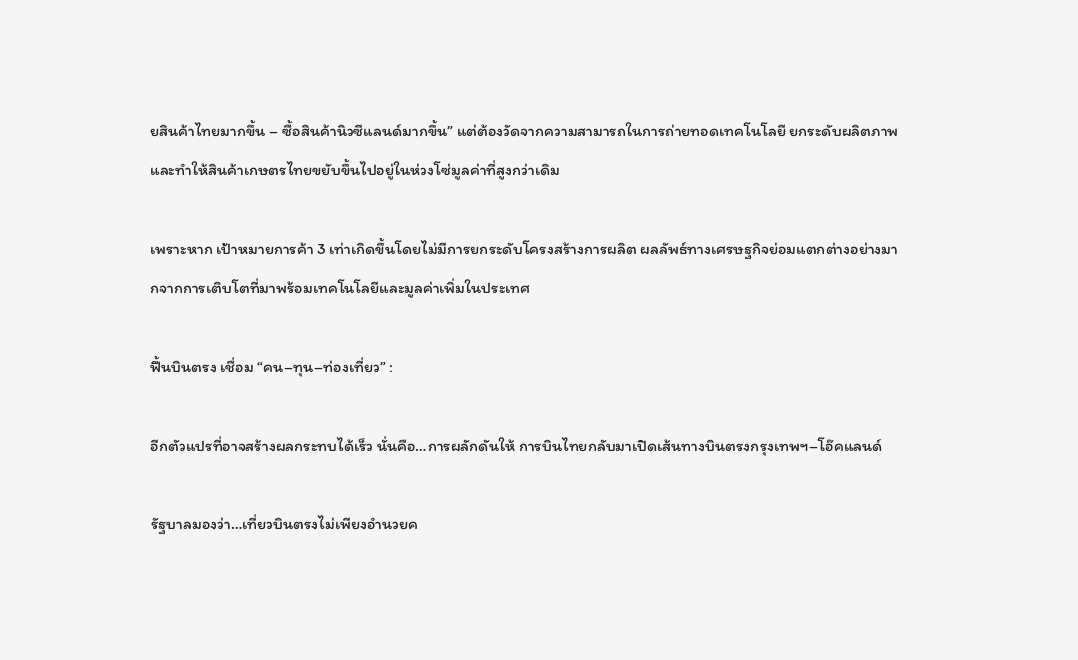ยสินค้าไทยมากขึ้น – ซื้อสินค้านิวซีแลนด์มากขึ้น” แต่ต้องวัดจากความสามารถในการถ่ายทอดเทคโนโลยี ยกระดับผลิตภาพ และทำให้สินค้าเกษตรไทยขยับขึ้นไปอยู่ในห่วงโซ่มูลค่าที่สูงกว่าเดิม

เพราะหาก เป้าหมายการค้า 3 เท่าเกิดขึ้นโดยไม่มีการยกระดับโครงสร้างการผลิต ผลลัพธ์ทางเศรษฐกิจย่อมแตกต่างอย่างมากจากการเติบโตที่มาพร้อมเทคโนโลยีและมูลค่าเพิ่มในประเทศ

ฟื้นบินตรง เชื่อม “คน–ทุน–ท่องเที่ยว” :

อีกตัวแปรที่อาจสร้างผลกระทบได้เร็ว นั่นคือ…การผลักดันให้ การบินไทยกลับมาเปิดเส้นทางบินตรงกรุงเทพฯ–โอ๊คแลนด์

รัฐบาลมองว่า…เที่ยวบินตรงไม่เพียงอำนวยค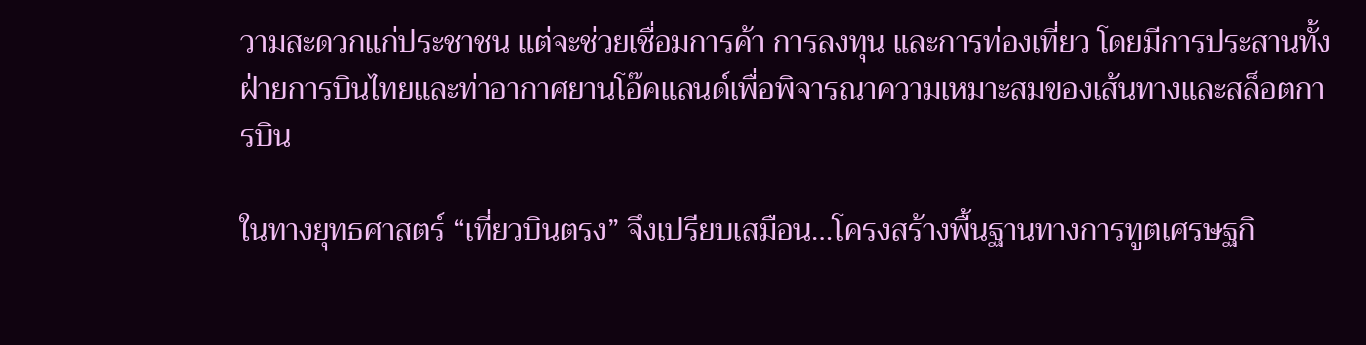วามสะดวกแก่ประชาชน แต่จะช่วยเชื่อมการค้า การลงทุน และการท่องเที่ยว โดยมีการประสานทั้งฝ่ายการบินไทยและท่าอากาศยานโอ๊คแลนด์เพื่อพิจารณาความเหมาะสมของเส้นทางและสล็อตการบิน

ในทางยุทธศาสตร์ “เที่ยวบินตรง” จึงเปรียบเสมือน…โครงสร้างพื้นฐานทางการทูตเศรษฐกิ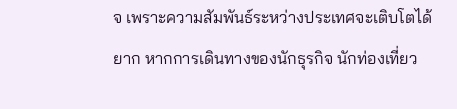จ เพราะความสัมพันธ์ระหว่างประเทศจะเติบโตได้ยาก หากการเดินทางของนักธุรกิจ นักท่องเที่ยว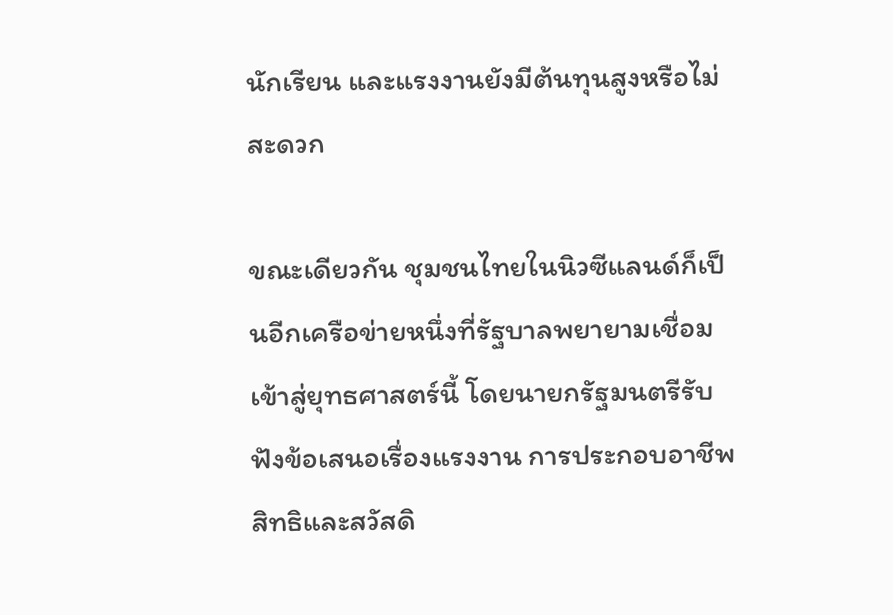นักเรียน และแรงงานยังมีต้นทุนสูงหรือไม่สะดวก

ขณะเดียวกัน ชุมชนไทยในนิวซีแลนด์ก็เป็นอีกเครือข่ายหนึ่งที่รัฐบาลพยายามเชื่อมเข้าสู่ยุทธศาสตร์นี้ โดยนายกรัฐมนตรีรับฟังข้อเสนอเรื่องแรงงาน การประกอบอาชีพ สิทธิและสวัสดิ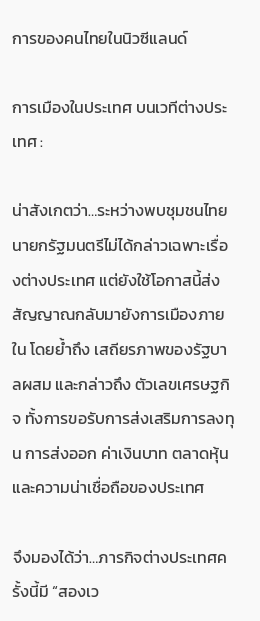การของคนไทยในนิวซีแลนด์

การเมืองในประเทศ บนเวทีต่างประเทศ :

น่าสังเกตว่า…ระหว่างพบชุมชนไทย นายกรัฐมนตรีไม่ได้กล่าวเฉพาะเรื่องต่างประเทศ แต่ยังใช้โอกาสนี้ส่งสัญญาณกลับมายังการเมืองภายใน โดยย้ำถึง เสถียรภาพของรัฐบาลผสม และกล่าวถึง ตัวเลขเศรษฐกิจ ทั้งการขอรับการส่งเสริมการลงทุน การส่งออก ค่าเงินบาท ตลาดหุ้น และความน่าเชื่อถือของประเทศ

จึงมองได้ว่า…ภารกิจต่างประเทศครั้งนี้มี “สองเว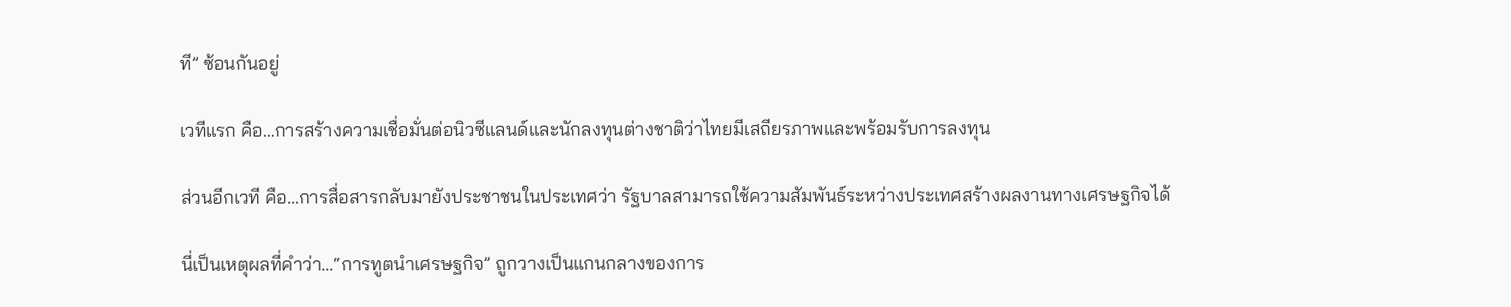ที” ซ้อนกันอยู่

เวทีแรก คือ…การสร้างความเชื่อมั่นต่อนิวซีแลนด์และนักลงทุนต่างชาติว่าไทยมีเสถียรภาพและพร้อมรับการลงทุน

ส่วนอีกเวที คือ…การสื่อสารกลับมายังประชาชนในประเทศว่า รัฐบาลสามารถใช้ความสัมพันธ์ระหว่างประเทศสร้างผลงานทางเศรษฐกิจได้

นี่เป็นเหตุผลที่คำว่า…“การทูตนำเศรษฐกิจ” ถูกวางเป็นแกนกลางของการ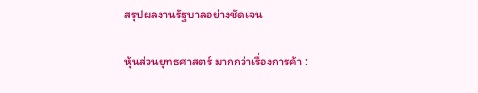สรุปผลงานรัฐบาลอย่างชัดเจน

หุ้นส่วนยุทธศาสตร์ มากกว่าเรื่องการค้า :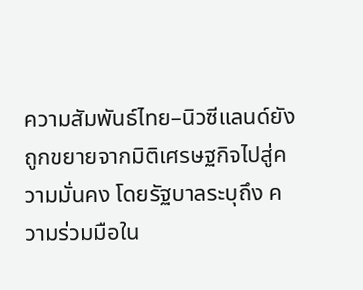ความสัมพันธ์ไทย–นิวซีแลนด์ยังถูกขยายจากมิติเศรษฐกิจไปสู่ความมั่นคง โดยรัฐบาลระบุถึง ความร่วมมือใน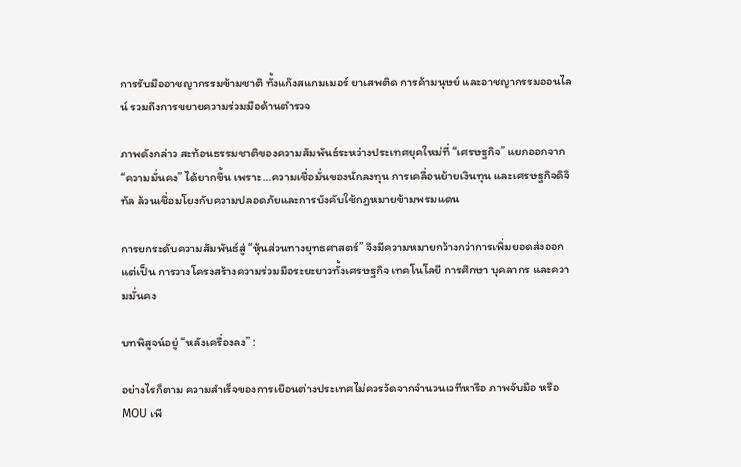การรับมืออาชญากรรมข้ามชาติ ทั้งแก๊งสแกมเมอร์ ยาเสพติด การค้ามนุษย์ และอาชญากรรมออนไลน์ รวมถึงการขยายความร่วมมือด้านตำรวจ

ภาพดังกล่าว สะท้อนธรรมชาติของความสัมพันธ์ระหว่างประเทศยุคใหม่ที่ “เศรษฐกิจ” แยกออกจาก “ความมั่นคง” ได้ยากขึ้น เพราะ…ความเชื่อมั่นของนักลงทุน การเคลื่อนย้ายเงินทุน และเศรษฐกิจดิจิทัล ล้วนเชื่อมโยงกับความปลอดภัยและการบังคับใช้กฎหมายข้ามพรมแดน

การยกระดับความสัมพันธ์สู่ “หุ้นส่วนทางยุทธศาสตร์” จึงมีความหมายกว้างกว่าการเพิ่มยอดส่งออก แต่เป็น การวางโครงสร้างความร่วมมือระยะยาวทั้งเศรษฐกิจ เทคโนโลยี การศึกษา บุคลากร และความมั่นคง

บทพิสูจน์อยู่ “หลังเครื่องลง” :

อย่างไรก็ตาม ความสำเร็จของการเยือนต่างประเทศไม่ควรวัดจากจำนวนเวทีหารือ ภาพจับมือ หรือ MOU เพี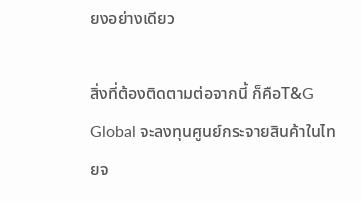ยงอย่างเดียว

สิ่งที่ต้องติดตามต่อจากนี้ ก็คือT&G Global จะลงทุนศูนย์กระจายสินค้าในไทยจ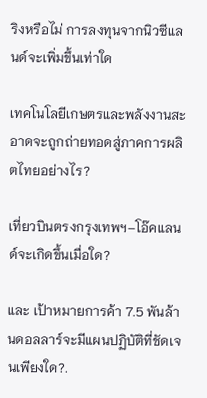ริงหรือไม่ การลงทุนจากนิวซีแลนด์จะเพิ่มขึ้นเท่าใด

เทคโนโลยีเกษตรและพลังงานสะอาดจะถูกถ่ายทอดสู่ภาคการผลิตไทยอย่างไร?

เที่ยวบินตรงกรุงเทพฯ–โอ๊คแลนด์จะเกิดขึ้นเมื่อใด?

และ เป้าหมายการค้า 7.5 พันล้านดอลลาร์จะมีแผนปฏิบัติที่ชัดเจนเพียงใด?.